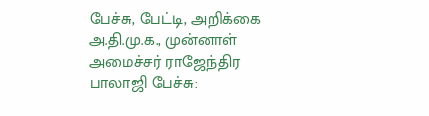பேச்சு, பேட்டி, அறிக்கை
அ.தி.மு.க., முன்னாள் அமைச்சர் ராஜேந்திர பாலாஜி பேச்சு: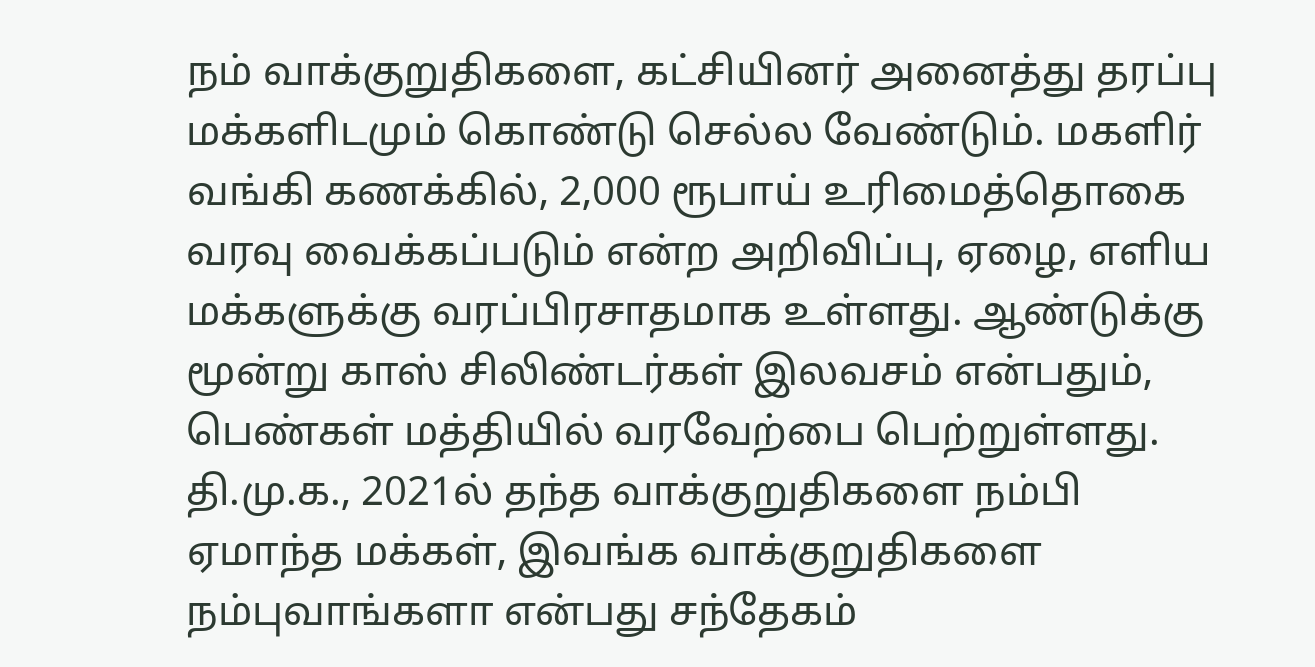நம் வாக்குறுதிகளை, கட்சியினர் அனைத்து தரப்பு மக்களிடமும் கொண்டு செல்ல வேண்டும். மகளிர் வங்கி கணக்கில், 2,000 ரூபாய் உரிமைத்தொகை வரவு வைக்கப்படும் என்ற அறிவிப்பு, ஏழை, எளிய மக்களுக்கு வரப்பிரசாதமாக உள்ளது. ஆண்டுக்கு மூன்று காஸ் சிலிண்டர்கள் இலவசம் என்பதும், பெண்கள் மத்தியில் வரவேற்பை பெற்றுள்ளது. தி.மு.க., 2021ல் தந்த வாக்குறுதிகளை நம்பி ஏமாந்த மக்கள், இவங்க வாக்குறுதிகளை நம்புவாங்களா என்பது சந்தேகம்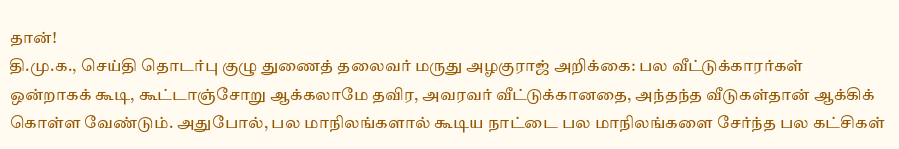தான்!
தி.மு.க., செய்தி தொடர்பு குழு துணைத் தலைவர் மருது அழகுராஜ் அறிக்கை: பல வீட்டுக்காரர்கள் ஒன்றாகக் கூடி, கூட்டாஞ்சோறு ஆக்கலாமே தவிர, அவரவர் வீட்டுக்கானதை, அந்தந்த வீடுகள்தான் ஆக்கிக் கொள்ள வேண்டும். அதுபோல், பல மாநிலங்களால் கூடிய நாட்டை பல மாநிலங்களை சேர்ந்த பல கட்சிகள்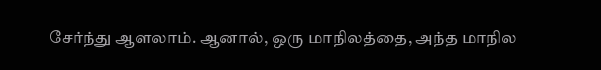சேர்ந்து ஆளலாம். ஆனால், ஒரு மாநிலத்தை, அந்த மாநில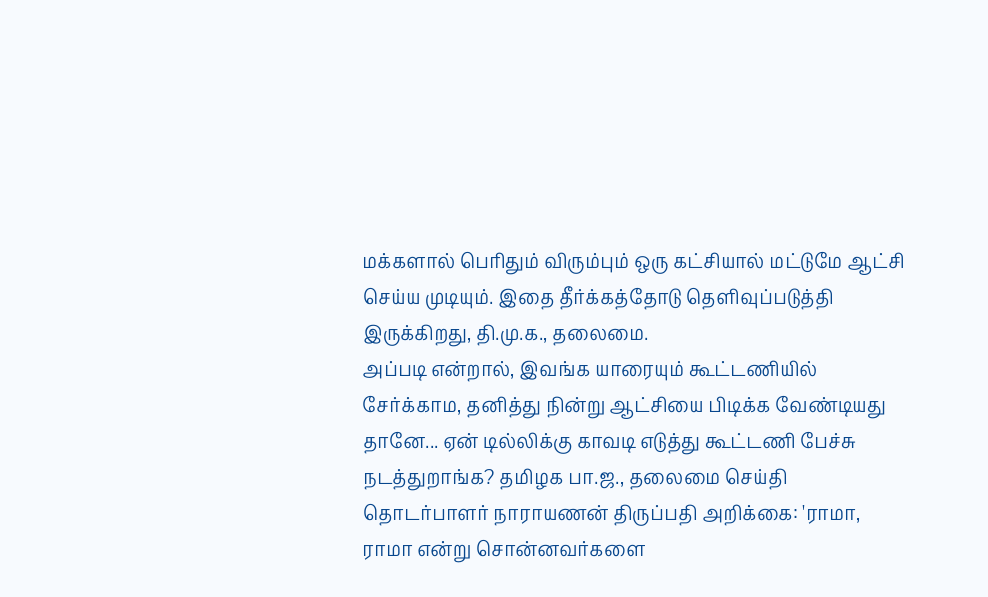மக்களால் பெரிதும் விரும்பும் ஒரு கட்சியால் மட்டுமே ஆட்சி செய்ய முடியும். இதை தீர்க்கத்தோடு தெளிவுப்படுத்தி இருக்கிறது, தி.மு.க., தலைமை.
அப்படி என்றால், இவங்க யாரையும் கூட்டணியில் சேர்க்காம, தனித்து நின்று ஆட்சியை பிடிக்க வேண்டியது தானே... ஏன் டில்லிக்கு காவடி எடுத்து கூட்டணி பேச்சு நடத்துறாங்க? தமிழக பா.ஜ., தலைமை செய்தி தொடர்பாளர் நாராயணன் திருப்பதி அறிக்கை: 'ராமா, ராமா என்று சொன்னவர்களை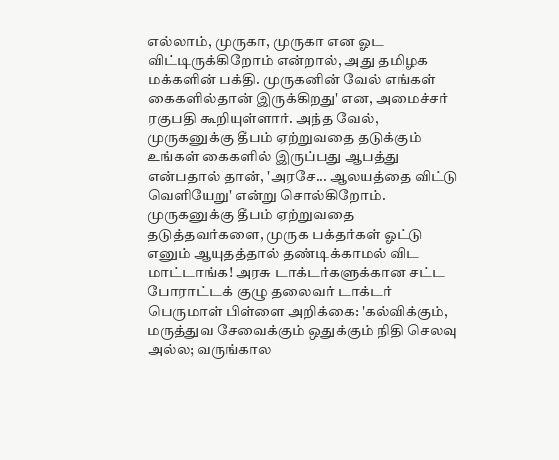எல்லாம், முருகா, முருகா என ஓட விட்டிருக்கிறோம் என்றால், அது தமிழக மக்களின் பக்தி. முருகனின் வேல் எங்கள் கைகளில்தான் இருக்கிறது' என, அமைச்சர் ரகுபதி கூறியுள்ளார். அந்த வேல், முருகனுக்கு தீபம் ஏற்றுவதை தடுக்கும் உங்கள் கைகளில் இருப்பது ஆபத்து என்பதால் தான், 'அரசே... ஆலயத்தை விட்டு வெளியேறு' என்று சொல்கிறோம்.
முருகனுக்கு தீபம் ஏற்றுவதை தடுத்தவர்களை, முருக பக்தர்கள் ஓட்டு எனும் ஆயுதத்தால் தண்டிக்காமல் விட மாட்டாங்க! அரசு டாக்டர்களுக்கான சட்ட போராட்டக் குழு தலைவர் டாக்டர் பெருமாள் பிள்ளை அறிக்கை: 'கல்விக்கும், மருத்துவ சேவைக்கும் ஒதுக்கும் நிதி செலவு அல்ல; வருங்கால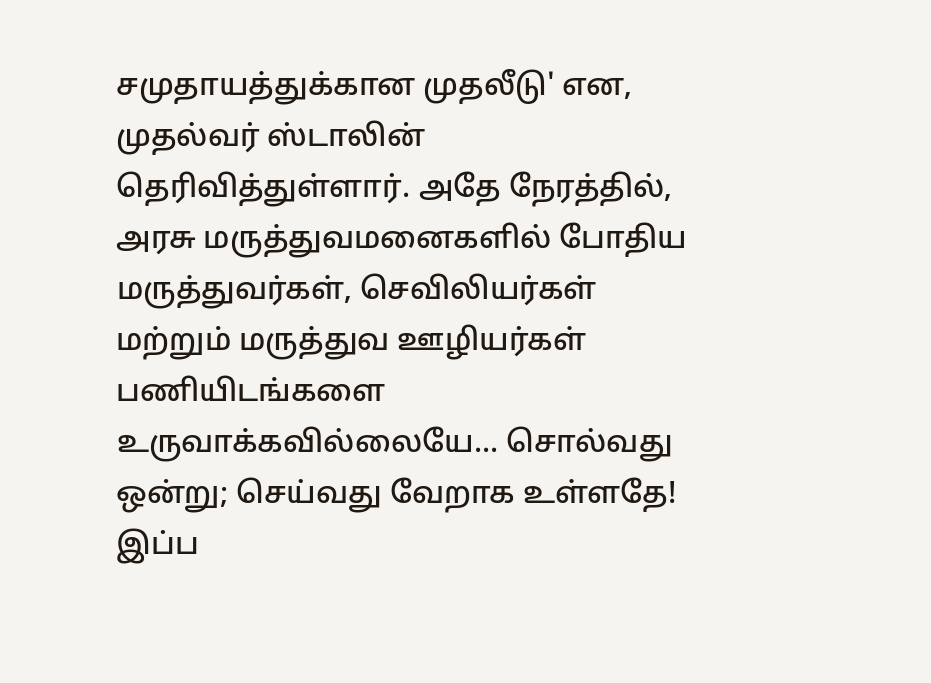சமுதாயத்துக்கான முதலீடு' என, முதல்வர் ஸ்டாலின் தெரிவித்துள்ளார். அதே நேரத்தில், அரசு மருத்துவமனைகளில் போதிய மருத்துவர்கள், செவிலியர்கள் மற்றும் மருத்துவ ஊழியர்கள் பணியிடங்களை உருவாக்கவில்லையே... சொல்வது ஒன்று; செய்வது வேறாக உள்ளதே!
இப்ப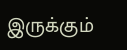இருக்கும்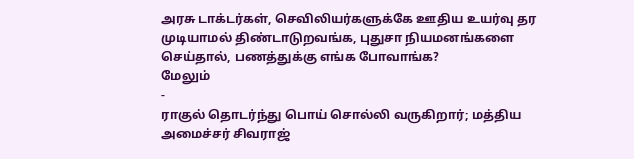அரசு டாக்டர்கள், செவிலியர்களுக்கே ஊதிய உயர்வு தர முடியாமல் திண்டாடுறவங்க, புதுசா நியமனங்களை செய்தால், பணத்துக்கு எங்க போவாங்க?
மேலும்
-
ராகுல் தொடர்ந்து பொய் சொல்லி வருகிறார்; மத்திய அமைச்சர் சிவராஜ்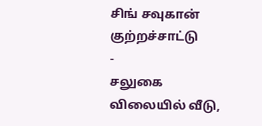சிங் சவுகான் குற்றச்சாட்டு
-
சலுகை விலையில் வீடு,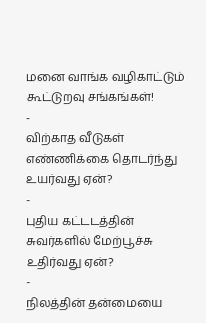மனை வாங்க வழிகாட்டும் கூட்டுறவு சங்கங்கள்!
-
விற்காத வீடுகள் எண்ணிக்கை தொடர்ந்து உயர்வது ஏன்?
-
புதிய கட்டடத்தின் சுவர்களில் மேற்பூச்சு உதிர்வது ஏன்?
-
நிலத்தின் தன்மையை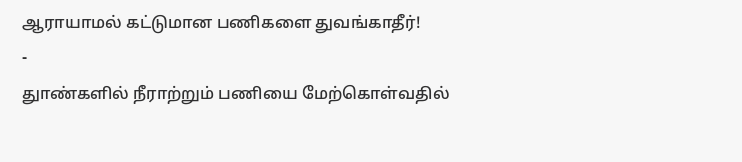ஆராயாமல் கட்டுமான பணிகளை துவங்காதீர்!
-
துாண்களில் நீராற்றும் பணியை மேற்கொள்வதில்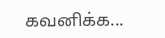கவனிக்க...